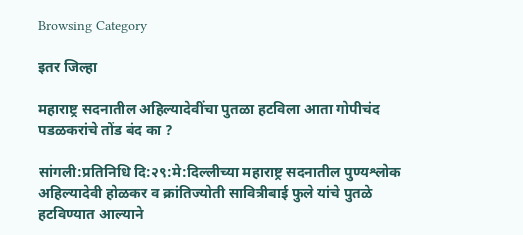Browsing Category

इतर जिल्हा

महाराष्ट्र सदनातील अहिल्यादेवींचा पुतळा हटविला आता गोपीचंद पडळकरांचे तोंड बंद का ?

सांगली:प्रतिनिधि दि:२९:मे:दिल्लीच्या महाराष्ट्र सदनातील पुण्यश्लोक अहिल्यादेवी होळकर व क्रांतिज्योती सावित्रीबाई फुले यांचे पुतळे हटविण्यात आल्याने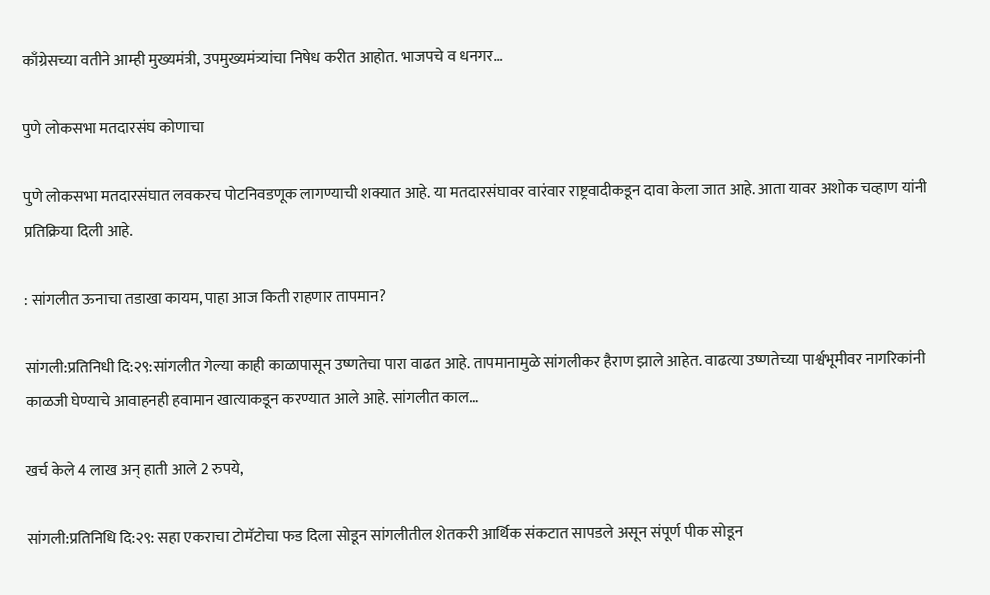काँग्रेसच्या वतीने आम्ही मुख्यमंत्री, उपमुख्यमंत्र्यांचा निषेध करीत आहोत. भाजपचे व धनगर…

पुणे लोकसभा मतदारसंघ कोणाचा

पुणे लोकसभा मतदारसंघात लवकरच पोटनिवडणूक लागण्याची शक्यात आहे. या मतदारसंघावर वारंवार राष्ट्रवादीकडून दावा केला जात आहे. आता यावर अशोक चव्हाण यांनी प्रतिक्रिया दिली आहे.

: सांगलीत ऊनाचा तडाखा कायम, पाहा आज किती राहणार तापमान?

सांगली:प्रतिनिधी दि:२९:सांगलीत गेल्या काही काळापासून उष्णतेचा पारा वाढत आहे. तापमानामुळे सांगलीकर हैराण झाले आहेत. वाढत्या उष्णतेच्या पार्श्वभूमीवर नागरिकांनी काळजी घेण्याचे आवाहनही हवामान खात्याकडून करण्यात आले आहे. सांगलीत काल…

खर्च केले 4 लाख अन् हाती आले 2 रुपये,

सांगली:प्रतिनिधि दि:२९: सहा एकराचा टोमॅटोचा फड दिला सोडून सांगलीतील शेतकरी आर्थिक संकटात सापडले असून संपूर्ण पीक सोडून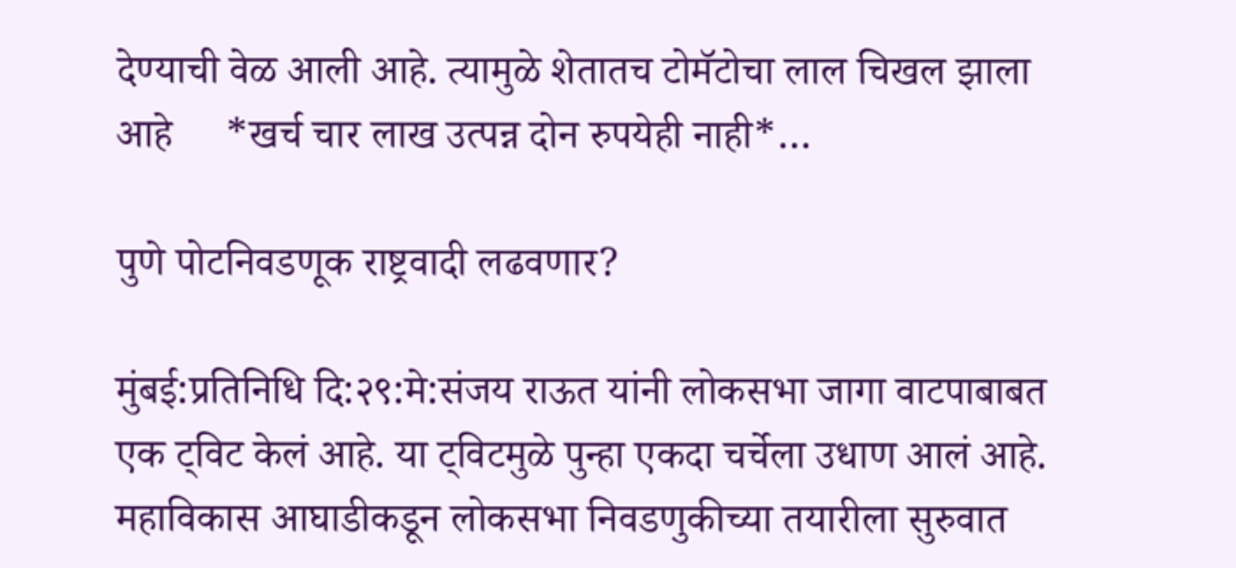देण्याची वेळ आली आहे. त्यामुळे शेतातच टोमॅटोचा लाल चिखल झाला आहे     *खर्च चार लाख उत्पन्न दोन रुपयेही नाही*…

पुणे पोटनिवडणूक राष्ट्रवादी लढवणार?

मुंबई:प्रतिनिधि दि:२९:मे:संजय राऊत यांनी लोकसभा जागा वाटपाबाबत एक ट्विट केलं आहे. या ट्विटमुळे पुन्हा एकदा चर्चेला उधाण आलं आहे. महाविकास आघाडीकडून लोकसभा निवडणुकीच्या तयारीला सुरुवात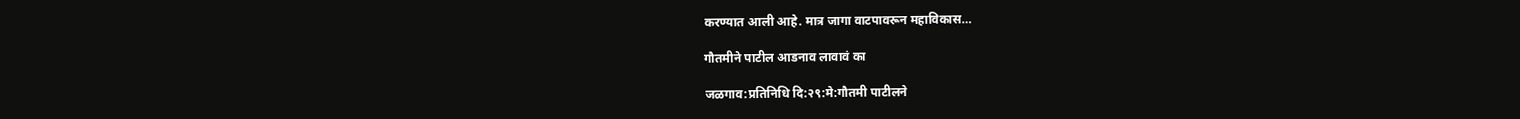करण्यात आली आहे. मात्र जागा वाटपावरून महाविकास…

गौतमीने पाटील आडनाव लावावं का

जळगाव:प्रतिनिधि दि:२९:मे:गौतमी पाटीलने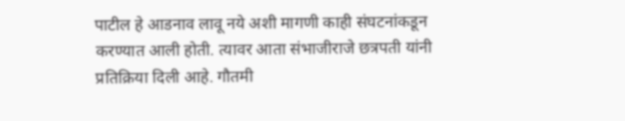पाटील हे आडनाव लावू नये अशी मागणी काही संघटनांकडून करण्यात आली होती. त्यावर आता संभाजीराजे छत्रपती यांनी प्रतिक्रिया दिली आहे. गौतमी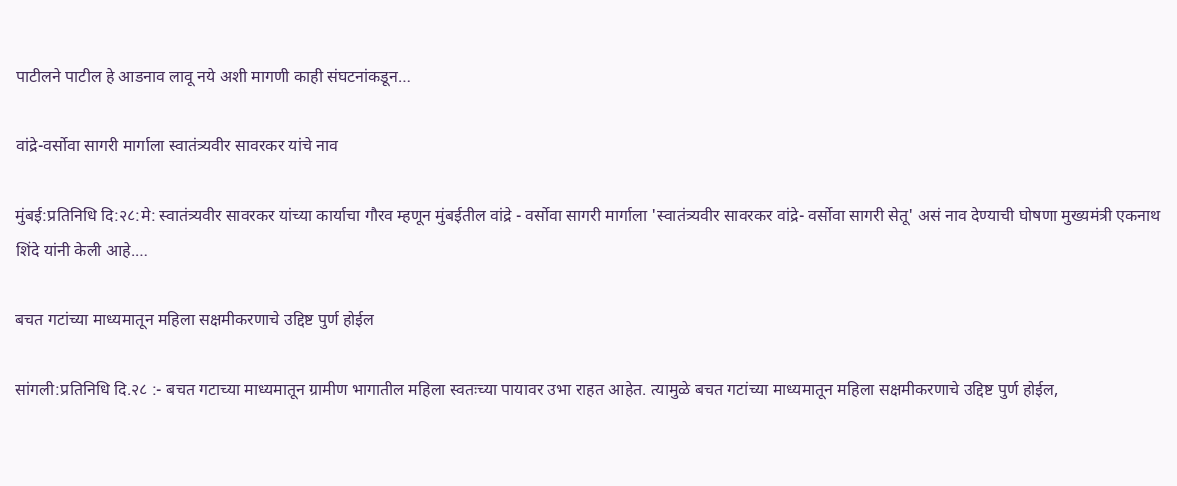पाटीलने पाटील हे आडनाव लावू नये अशी मागणी काही संघटनांकडून…

वांद्रे-वर्सोवा सागरी मार्गाला स्वातंत्र्यवीर सावरकर यांचे नाव

मुंबई:प्रतिनिधि दि:२८:मे: स्वातंत्र्यवीर सावरकर यांच्या कार्याचा गौरव म्हणून मुंबईतील वांद्रे - वर्सोवा सागरी मार्गाला 'स्वातंत्र्यवीर सावरकर वांद्रे- वर्सोवा सागरी सेतू' असं नाव देण्याची घोषणा मुख्यमंत्री एकनाथ शिंदे यांनी केली आहे.…

बचत गटांच्या माध्यमातून महिला सक्षमीकरणाचे उद्दिष्ट पुर्ण होईल

सांगली:प्रतिनिधि दि.२८ :- बचत गटाच्या माध्यमातून ग्रामीण भागातील महिला स्वतःच्या पायावर उभा राहत आहेत. त्यामुळे बचत गटांच्या माध्यमातून महिला सक्षमीकरणाचे उद्दिष्ट पुर्ण होईल,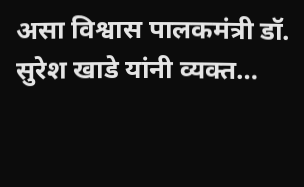असा विश्वास पालकमंत्री डॉ. सुरेश खाडे यांनी व्यक्त…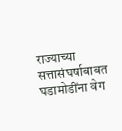राज्याच्या सत्तासंघर्षाबाबत घडामोडींना वेग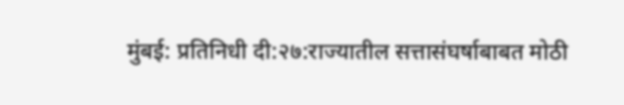मुंबई: प्रतिनिधी दी:२७:राज्यातील सत्तासंघर्षाबाबत मोठी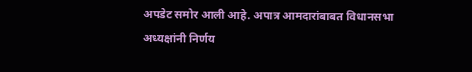अपडेट समोर आली आहे. अपात्र आमदारांबाबत विधानसभा अध्यक्षांनी निर्णय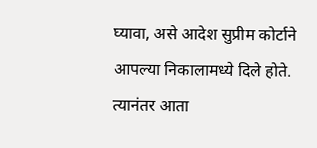घ्यावा, असे आदेश सुप्रीम कोर्टाने आपल्या निकालामध्ये दिले होते. त्यानंतर आता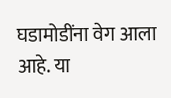घडामोडींना वेग आला आहे. या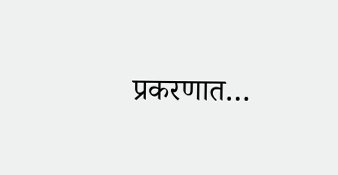प्रकरणात…